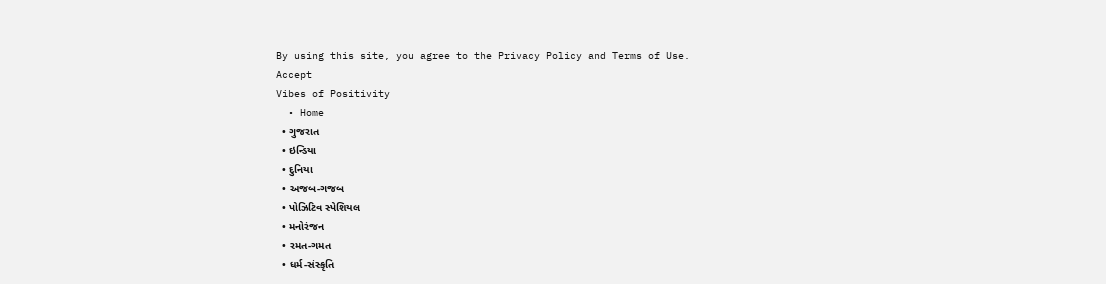By using this site, you agree to the Privacy Policy and Terms of Use.
Accept
Vibes of Positivity
  • Home
  • ગુજરાત
  • ઇન્ડિયા
  • દુનિયા
  • અજબ-ગજબ
  • પોઝિટિવ સ્પેશિયલ
  • મનોરંજન
  • રમત-ગમત
  • ધર્મ-સંસ્કૃતિ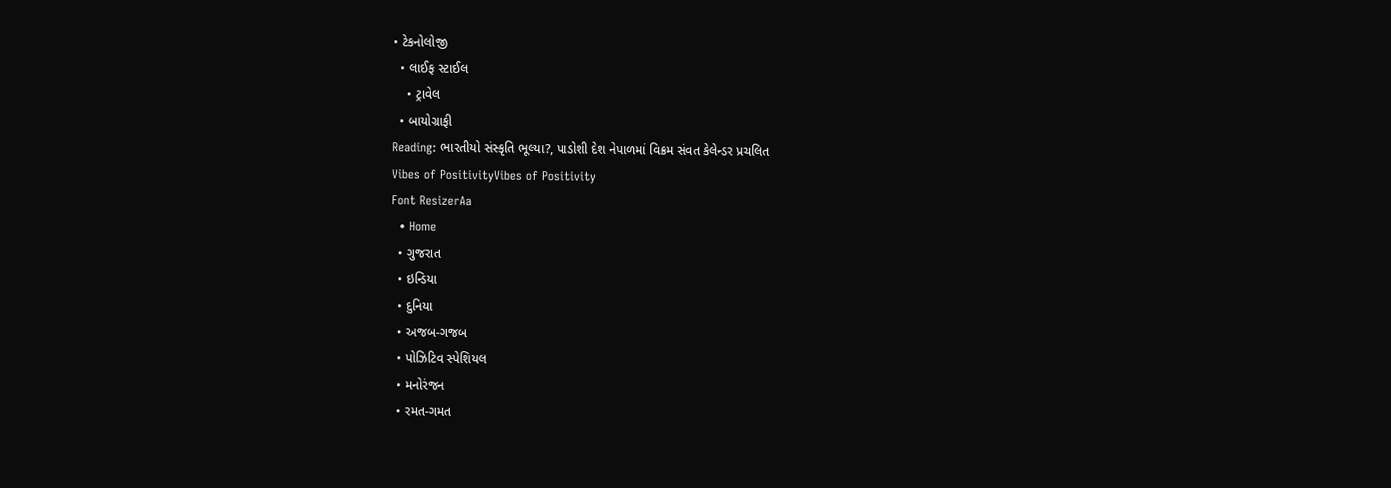• ટેકનોલોજી
  • લાઈફ સ્ટાઈલ
    • ટ્રાવેલ
  • બાયોગ્રાફી
Reading: ભારતીયો સંસ્કૃતિ ભૂલ્યા?, પાડોશી દેશ નેપાળમાં વિક્રમ સંવત કેલેન્ડર પ્રચલિત
Vibes of PositivityVibes of Positivity
Font ResizerAa
  • Home
  • ગુજરાત
  • ઇન્ડિયા
  • દુનિયા
  • અજબ-ગજબ
  • પોઝિટિવ સ્પેશિયલ
  • મનોરંજન
  • રમત-ગમત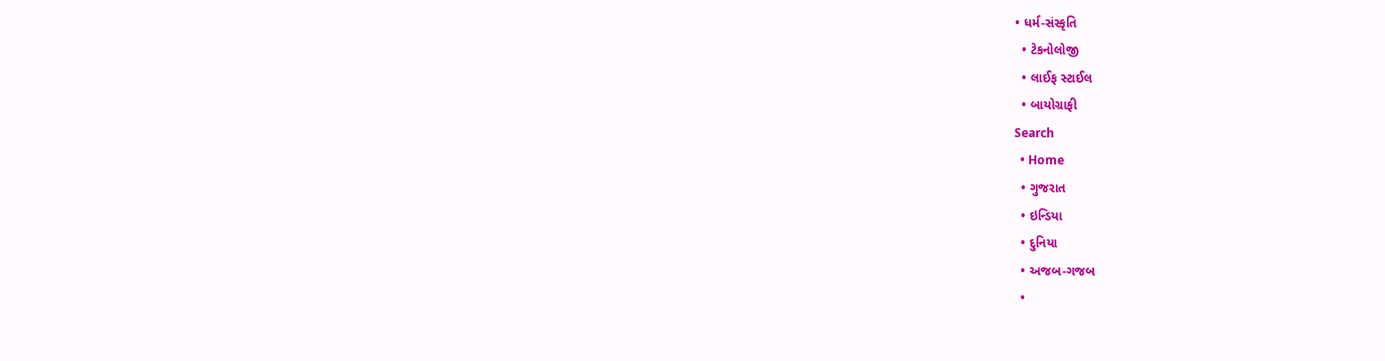• ધર્મ-સંસ્કૃતિ
  • ટેકનોલોજી
  • લાઈફ સ્ટાઈલ
  • બાયોગ્રાફી
Search
  • Home
  • ગુજરાત
  • ઇન્ડિયા
  • દુનિયા
  • અજબ-ગજબ
  •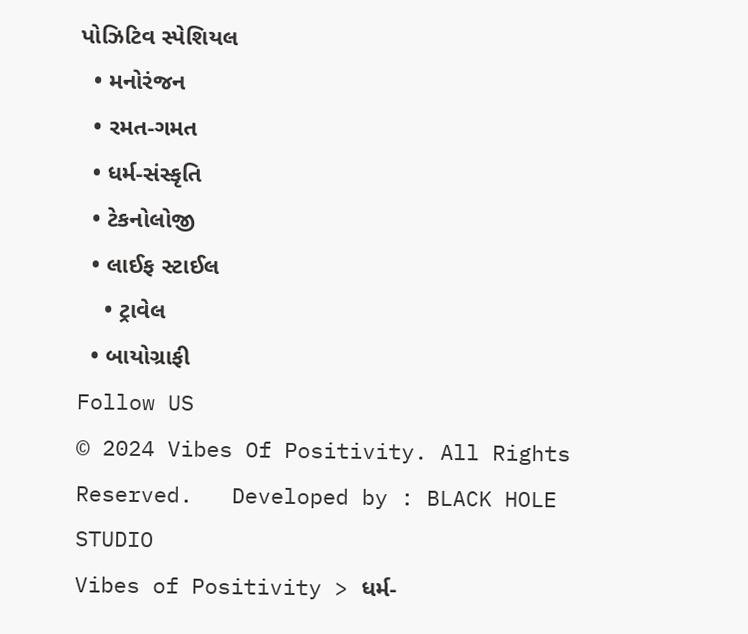પોઝિટિવ સ્પેશિયલ
  • મનોરંજન
  • રમત-ગમત
  • ધર્મ-સંસ્કૃતિ
  • ટેકનોલોજી
  • લાઈફ સ્ટાઈલ
    • ટ્રાવેલ
  • બાયોગ્રાફી
Follow US
© 2024 Vibes Of Positivity. All Rights Reserved.   Developed by : BLACK HOLE STUDIO
Vibes of Positivity > ધર્મ-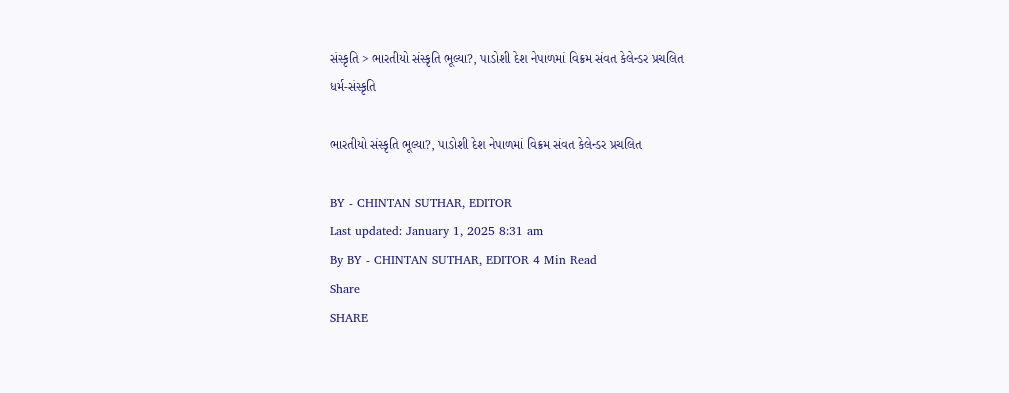સંસ્કૃતિ > ભારતીયો સંસ્કૃતિ ભૂલ્યા?, પાડોશી દેશ નેપાળમાં વિક્રમ સંવત કેલેન્ડર પ્રચલિત
ધર્મ-સંસ્કૃતિ

ભારતીયો સંસ્કૃતિ ભૂલ્યા?, પાડોશી દેશ નેપાળમાં વિક્રમ સંવત કેલેન્ડર પ્રચલિત

BY - CHINTAN SUTHAR, EDITOR
Last updated: January 1, 2025 8:31 am
By BY - CHINTAN SUTHAR, EDITOR 4 Min Read
Share
SHARE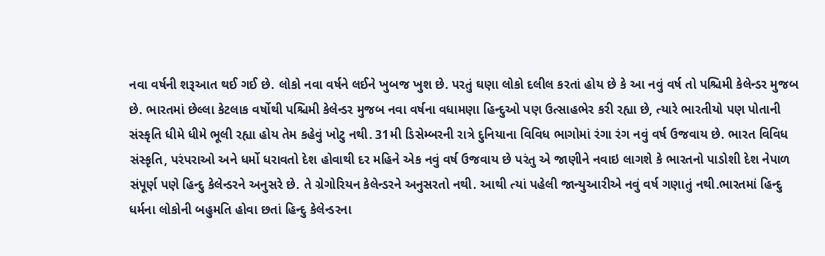નવા વર્ષની શરૂઆત થઈ ગઈ છે. લોકો નવા વર્ષને લઈને ખુબજ ખુશ છે. પરતું ઘણા લોકો દલીલ કરતાં હોય છે કે આ નવું વર્ષ તો પશ્ચિમી કેલેન્ડર મુજબ છે. ભારતમાં છેલ્લા કેટલાક વર્ષોથી પશ્ચિમી કેલેન્ડર મુજબ નવા વર્ષના વધામણા હિન્દુઓ પણ ઉત્સાહભેર કરી રહ્યા છે, ત્યારે ભારતીયો પણ પોતાની સંસ્કૃતિ ધીમે ધીમે ભૂલી રહ્યા હોય તેમ કહેવું ખોટુ નથી. 31મી ડિસેમ્બરની રાત્રે દુનિયાના વિવિધ ભાગોમાં રંગા રંગ નવું વર્ષ ઉજવાય છે. ભારત વિવિધ સંસ્કૃતિ, પરંપરાઓ અને ધર્મો ધરાવતો દેશ હોવાથી દર મહિને એક નવું વર્ષ ઉજવાય છે પરંતુ એ જાણીને નવાઇ લાગશે કે ભારતનો પાડોશી દેશ નેપાળ સંપૂર્ણ પણે હિન્દુ કેલેન્ડરને અનુસરે છે. તે ગ્રેગોરિયન કેલેન્ડરને અનુસરતો નથી. આથી ત્યાં પહેલી જાન્યુઆરીએ નવું વર્ષ ગણાતું નથી.ભારતમાં હિન્દુ ધર્મના લોકોની બહુમતિ હોવા છતાં હિન્દુ કેલેન્ડરના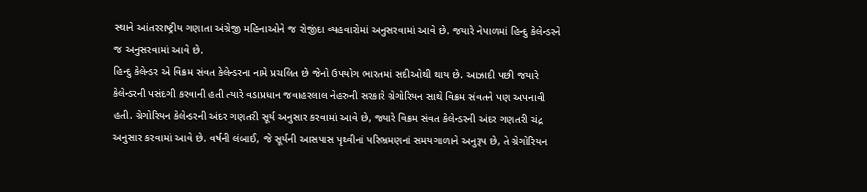સ્થાને આંતરરાષ્ટ્રીય ગણાતા અંગ્રેજી મહિનાઓને જ રોજીંદા વ્યહવારોમાં અનુસરવામાં આવે છે. જયારે નેપાળમાં હિન્દુ કેલેન્ડરને જ અનુસરવામાં આવે છે.
હિન્દુ કેલેન્ડર એ વિક્રમ સંવત કેલેન્ડરના નામે પ્રચલિત છે જેનો ઉપયોગ ભારતમાં સદીઓથી થાય છે. આઝાદી પછી જયારે કેલેન્ડરની પસંદગી કરવાની હતી ત્યારે વડાપ્રધાન જવાહરલાલ નેહરુની સરકારે ગ્રેગોરિયન સાથે વિક્રમ સંવતને પણ અપનાવી હતી. ગ્રેગોરિયન કેલેન્ડરની અંદર ગણતરી સૂર્ય અનુસાર કરવામાં આવે છે, જ્યારે વિક્રમ સંવત કેલેન્ડરની અંદર ગણતરી ચંદ્ર અનુસાર કરવામાં આવે છે. વર્ષની લંબાઈ, જે સૂર્યની આસપાસ પૃથ્વીનાં પરિભ્રમણનાં સમયગાળાને અનુરૂપ છે, તે ગ્રેગોરિયન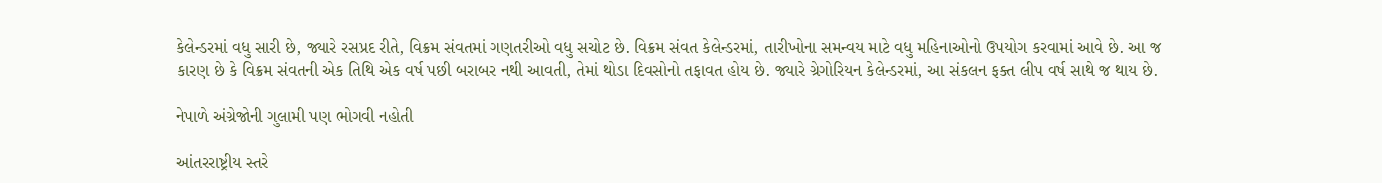કેલેન્ડરમાં વધુ સારી છે, જ્યારે રસપ્રદ રીતે, વિક્રમ સંવતમાં ગણતરીઓ વધુ સચોટ છે. વિક્રમ સંવત કેલેન્ડરમાં, તારીખોના સમન્વય માટે વધુ મહિનાઓનો ઉપયોગ કરવામાં આવે છે. આ જ કારણ છે કે વિક્રમ સંવતની એક તિથિ એક વર્ષ પછી બરાબર નથી આવતી, તેમાં થોડા દિવસોનો તફાવત હોય છે. જ્યારે ગ્રેગોરિયન કેલેન્ડરમાં, આ સંકલન ફક્ત લીપ વર્ષ સાથે જ થાય છે.

નેપાળે અંગ્રેજોની ગુલામી પણ ભોગવી નહોતી

આંતરરાષ્ટ્રીય સ્તરે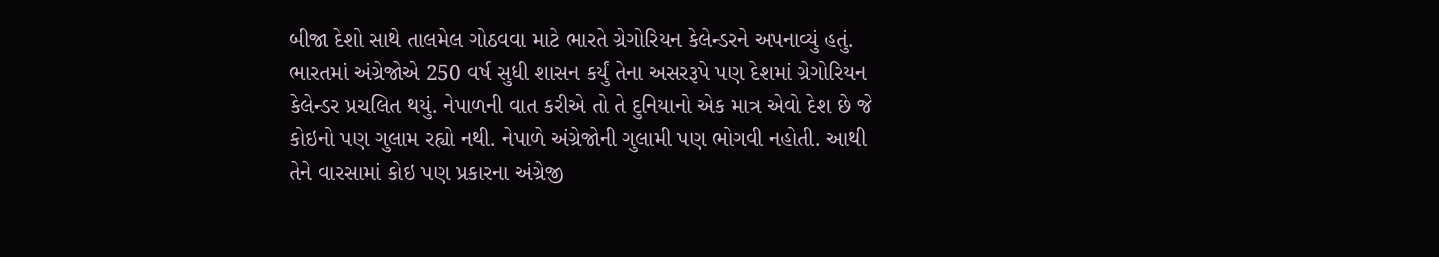બીજા દેશો સાથે તાલમેલ ગોઠવવા માટે ભારતે ગ્રેગોરિયન કેલેન્ડરને અપનાવ્યું હતું. ભારતમાં અંગ્રેજોએ 250 વર્ષ સુધી શાસન કર્યું તેના અસરરૂપે પણ દેશમાં ગ્રેગોરિયન કેલેન્ડર પ્રચલિત થયું. નેપાળની વાત કરીએ તો તે દુનિયાનો એક માત્ર એવો દેશ છે જે કોઇનો પણ ગુલામ રહ્યો નથી. નેપાળે અંગ્રેજોની ગુલામી પણ ભોગવી નહોતી. આથી તેને વારસામાં કોઇ પણ પ્રકારના અંગ્રેજી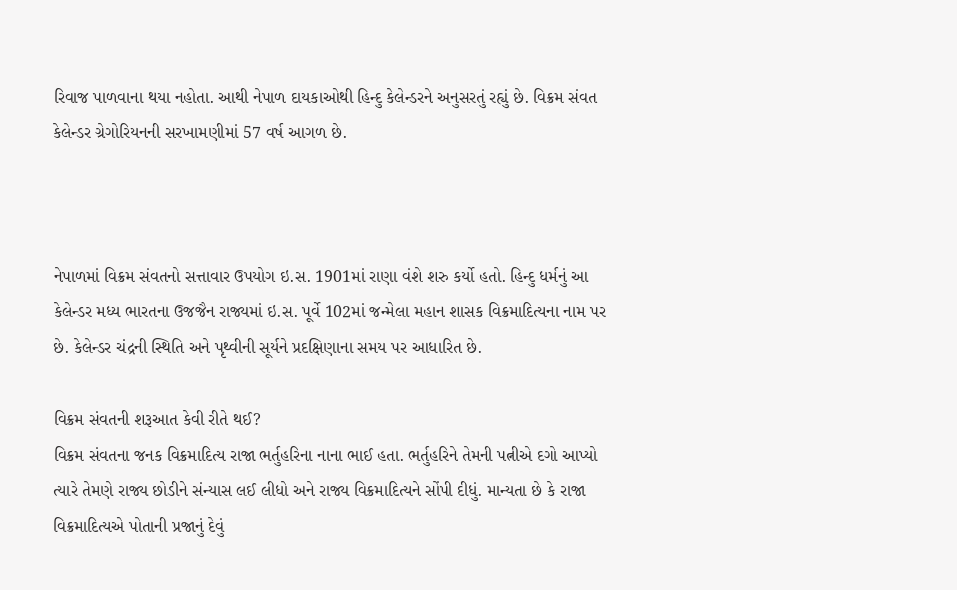રિવાજ પાળવાના થયા નહોતા. આથી નેપાળ દાયકાઓથી હિન્દુ કેલેન્ડરને અનુસરતું રહ્યું છે. વિક્રમ સંવત કેલેન્ડર ગ્રેગોરિયનની સરખામણીમાં 57 વર્ષ આગળ છે.



નેપાળમાં વિક્રમ સંવતનો સત્તાવાર ઉપયોગ ઇ.સ. 1901માં રાણા વંશે શરુ કર્યો હતો. હિન્દુ ધર્મનું આ કેલેન્ડર મધ્ય ભારતના ઉજજૈન રાજ્યમાં ઇ.સ. પૂર્વે 102માં જન્મેલા મહાન શાસક વિક્રમાદિત્યના નામ પર છે. કેલેન્ડર ચંદ્રની સ્થિતિ અને પૃથ્વીની સૂર્યને પ્રદક્ષિણાના સમય પર આધારિત છે.

વિક્રમ સંવતની શરૂઆત કેવી રીતે થઈ?
વિક્રમ સંવતના જનક વિક્રમાદિત્ય રાજા ભર્તુહરિના નાના ભાઈ હતા. ભર્તુહરિને તેમની પત્નીએ દગો આપ્યો ત્યારે તેમણે રાજ્ય છોડીને સંન્યાસ લઈ લીધો અને રાજ્ય વિક્રમાદિત્યને સોંપી દીધું. માન્યતા છે કે રાજા વિક્રમાદિત્યએ પોતાની પ્રજાનું દેવું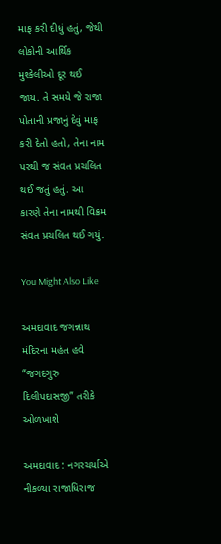માફ કરી દીધું હતું, જેથી લોકોની આર્થિક મુશ્કેલીઓ દૂર થઈ જાય. તે સમયે જે રાજા પોતાની પ્રજાનું દેવું માફ કરી દેતો હતો, તેના નામ પરથી જ સંવત પ્રચલિત થઈ જતું હતું. આ કારણે તેના નામથી વિક્રમ સંવત પ્રચલિત થઈ ગયું.

You Might Also Like

અમદાવાદ જગન્નાથ મંદિરના મહંત હવે “જગદગુરુ દિલીપદાસજી” તરીકે ઓળખાશે

અમદાવાદ : નગરચર્યાએ નીકળ્યા રાજાધિરાજ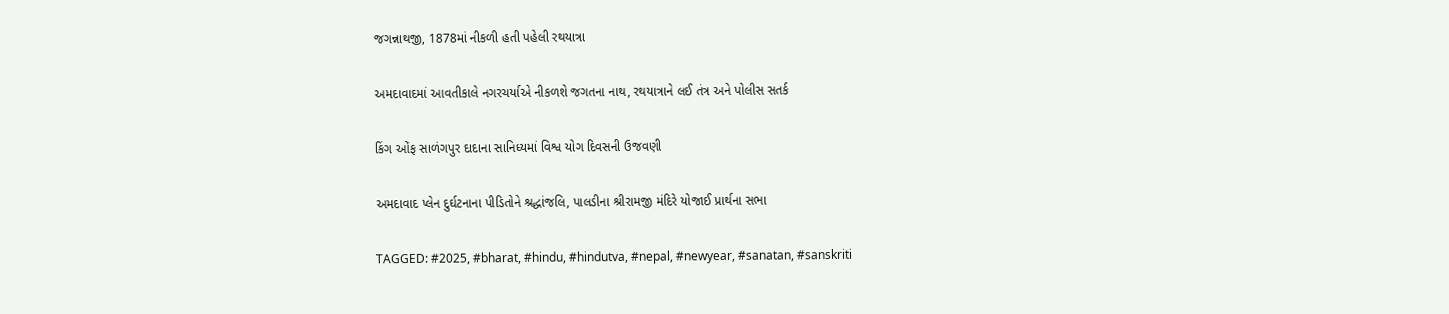જગન્નાથજી, 1878માં નીકળી હતી પહેલી રથયાત્રા

અમદાવાદમાં આવતીકાલે નગરચર્યાએ નીકળશે જગતના નાથ, રથયાત્રાને લઈ તંત્ર અને પોલીસ સતર્ક

કિંગ ઓંફ સાળંગપુર દાદાના સાનિધ્યમાં વિશ્વ યોગ દિવસની ઉજવણી

અમદાવાદ પ્લેન દુર્ઘટનાના પીડિતોને શ્રદ્ધાંજલિ, પાલડીના શ્રીરામજી મંદિરે યોજાઈ પ્રાર્થના સભા

TAGGED: #2025, #bharat, #hindu, #hindutva, #nepal, #newyear, #sanatan, #sanskriti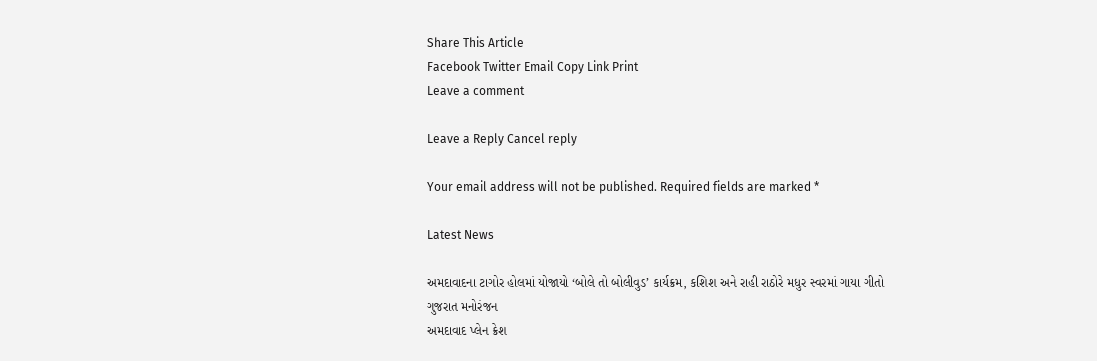Share This Article
Facebook Twitter Email Copy Link Print
Leave a comment

Leave a Reply Cancel reply

Your email address will not be published. Required fields are marked *

Latest News

અમદાવાદના ટાગોર હોલમાં યોજાયો ‘બોલે તો બોલીવુડ’ કાર્યક્રમ, કશિશ અને રાહી રાઠોરે મધુર સ્વરમાં ગાયા ગીતો
ગુજરાત મનોરંજન
અમદાવાદ પ્લેન ક્રેશ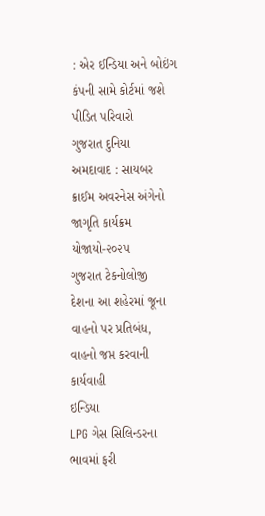: એર ઈન્ડિયા અને બોઇંગ કંપની સામે કોર્ટમાં જશે પીડિત પરિવારો
ગુજરાત દુનિયા
અમદાવાદ : સાયબર ક્રાઈમ અવરનેસ અંગેનો જાગૃતિ કાર્યક્રમ યોજાયો-૨૦૨૫
ગુજરાત ટેકનોલોજી
દેશના આ શહેરમાં જૂના વાહનો પર પ્રતિબંધ, વાહનો જપ્ત કરવાની કાર્યવાહી
ઇન્ડિયા
LPG ગેસ સિલિન્ડરના ભાવમાં ફરી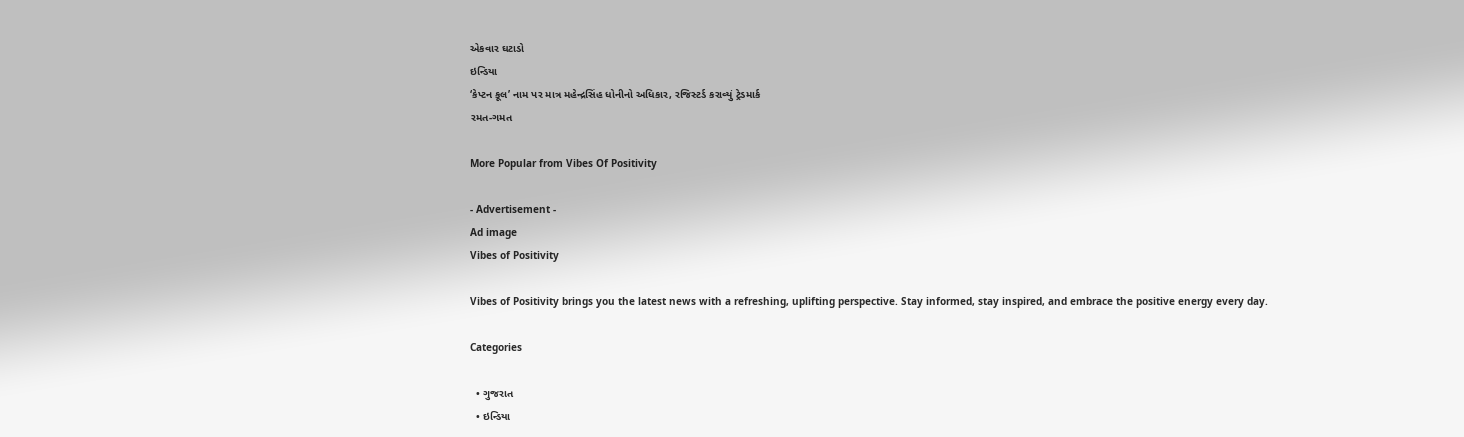એકવાર ઘટાડો
ઇન્ડિયા
‘કેપ્ટન કૂલ’ નામ પર માત્ર મહેન્દ્રસિંહ ધોનીનો અધિકાર, રજિસ્ટર્ડ કરાવ્યું ટ્રેડમાર્ક
રમત-ગમત

More Popular from Vibes Of Positivity

- Advertisement -
Ad image
Vibes of Positivity

Vibes of Positivity brings you the latest news with a refreshing, uplifting perspective. Stay informed, stay inspired, and embrace the positive energy every day.

Categories

  • ગુજરાત
  • ઇન્ડિયા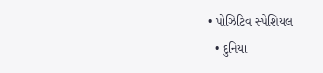• પોઝિટિવ સ્પેશિયલ
  • દુનિયા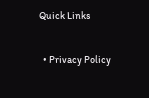Quick Links

  • Privacy Policy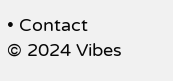• Contact
© 2024 Vibes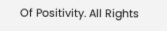Of Positivity. All Rights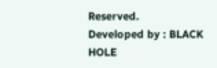Reserved.   Developed by : BLACK HOLE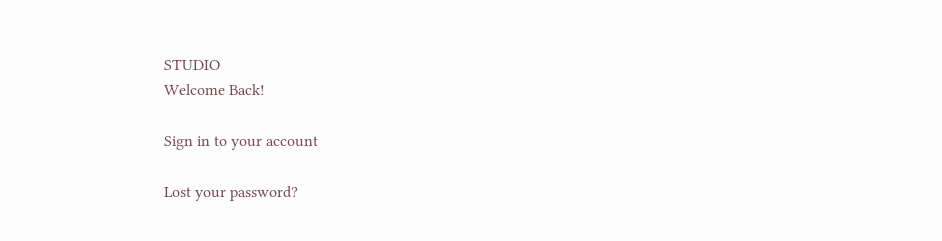STUDIO
Welcome Back!

Sign in to your account

Lost your password?